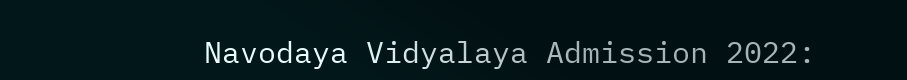Navodaya Vidyalaya Admission 2022: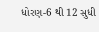ધોરણ-6 થી 12 સુધી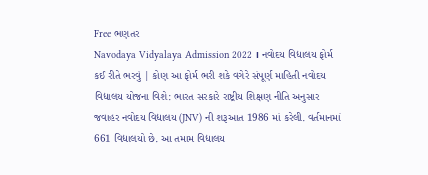Free ભણતર
Navodaya Vidyalaya Admission 2022 । નવોદય વિદ્યાલય ફોર્મ કઈ રીતે ભરવું | કોણ આ ફોર્મ ભરી શકે વગેરે સંપૂર્ણ માહિતી નવોદય વિદ્યાલય યોજના વિશે: ભારત સરકારે રાષ્ટ્રીય શિક્ષણ નીતિ અનુસાર જવાહર નવોદય વિદ્યાલય (JNV) ની શરૂઆત 1986 માં કરેલી. વર્તમાનમાં 661 વિદ્યાલયો છે. આ તમામ વિદ્યાલય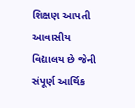શિક્ષણ આપતી આવાસીય વિદ્યાલય છે જેની સંપૂર્ણ આર્થિક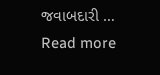જવાબદારી … Read more